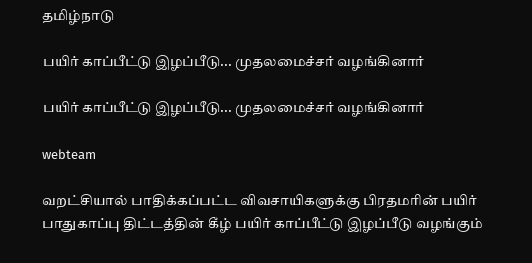தமிழ்நாடு

பயிர் காப்பீட்டு இழப்பீடு... முதலமைச்சர் வழங்கினார்

பயிர் காப்பீட்டு இழப்பீடு... முதலமைச்சர் வழங்கினார்

webteam

வறட்சியால் பாதிக்கப்பட்ட விவசாயிகளுக்கு பிரதமரின்‌ பயிர் பாதுகாப்பு திட்டத்தின் கீழ் பயிர் காப்பீட்டு இழப்பீடு வழங்கும்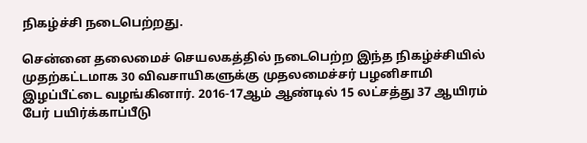நிகழ்ச்சி நடைபெற்றது‌‌.

சென்னை தலைமைச் செயலகத்தில் நடைபெற்ற இந்த நிகழ்ச்சியில் முதற்கட்டமாக‌ 30 விவசாயிகளுக்கு‌ முதலமைச்சர் பழனிசாமி இழப்பீட்டை வழங்கினார். 2016-17ஆம் ஆண்டில் 15 லட்சத்து 37 ஆயிரம் பேர் பயிர்க்காப்பீடு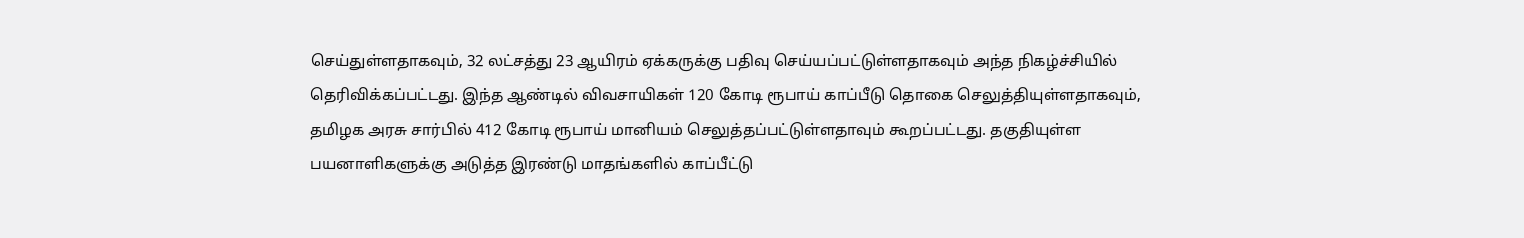செய்துள்ளதாகவும், 32 லட்சத்து 23 ஆயிரம் ஏக்கருக்கு பதிவு செ‌ய்யப்பட்டுள்ளதாகவும் அந்த நிகழ்ச்சியில் தெரிவிக்கப்பட்டது. இந்த ஆண்டில் விவசாயிகள் 120 கோடி ரூபாய் காப்பீடு தொகை செலுத்தியுள்ளதாகவும், தமிழக அர‌‌சு சார்பில் 412 கோடி ரூபாய் ‌மானியம் செலுத்தப்பட்டுள்ளதா‌வும் கூறப்பட்டது. தகுதியுள்ள பயனாளிகளுக்கு அடுத்த‌ இரண்டு மாதங்களில் காப்பீட்டு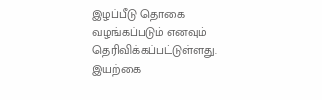இழப்பீடு தொகை வழங்கப்படும் எனவும் தெரிவிக்கப்பட்டுள்ளது. இயற்கை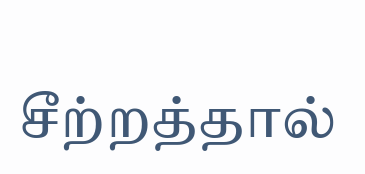சீற்றத்தால்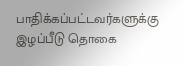பாதிக்கப்பட்டவர்களுக்கு‌ இழப்பீடு தொகை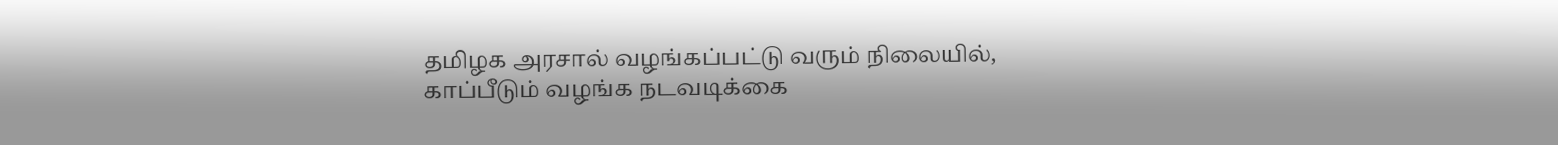தமிழக அரசால் வழங்கப்பட்டு வரும் நிலையில், காப்பீடும் வழங்க நடவடிக்கை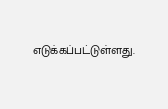எடுக்கப்பட்டுள்ளது.